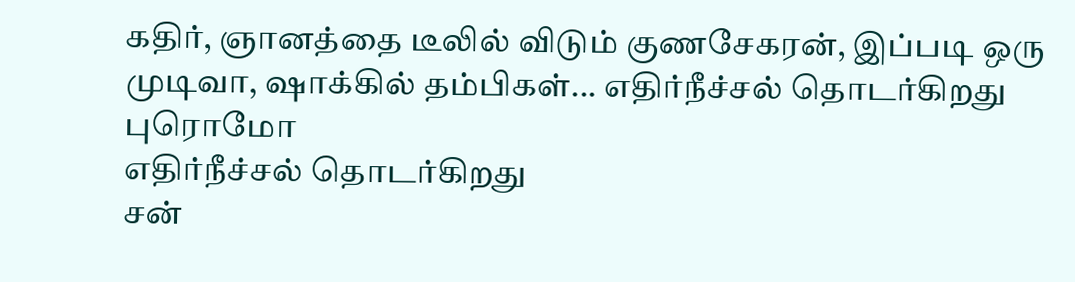கதிர், ஞானத்தை டீலில் விடும் குணசேகரன், இப்படி ஒரு முடிவா, ஷாக்கில் தம்பிகள்... எதிர்நீச்சல் தொடர்கிறது புரொமோ
எதிர்நீச்சல் தொடர்கிறது
சன்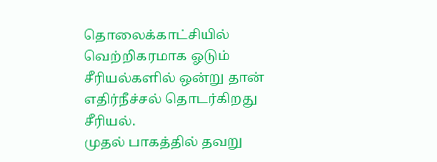தொலைக்காட்சியில் வெற்றிகரமாக ஓடும் சீரியல்களில் ஒன்று தான் எதிர்நீச்சல் தொடர்கிறது சீரியல்.
முதல் பாகத்தில் தவறு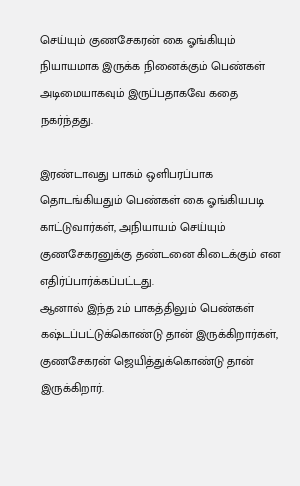செய்யும் குணசேகரன் கை ஓங்கியும் நியாயமாக இருக்க நினைக்கும் பெண்கள் அடிமையாகவும் இருப்பதாகவே கதை நகர்ந்தது.

இரண்டாவது பாகம் ஒளிபரப்பாக தொடங்கியதும் பெண்கள் கை ஓங்கியபடி காட்டுவார்கள், அநியாயம் செய்யும் குணசேகரனுக்கு தண்டனை கிடைக்கும் என எதிர்ப்பார்க்கப்பட்டது.
ஆனால் இந்த 2ம் பாகத்திலும் பெண்கள் கஷ்டப்பட்டுக்கொண்டு தான் இருக்கிறார்கள், குணசேகரன் ஜெயித்துக்கொண்டு தான் இருக்கிறார்.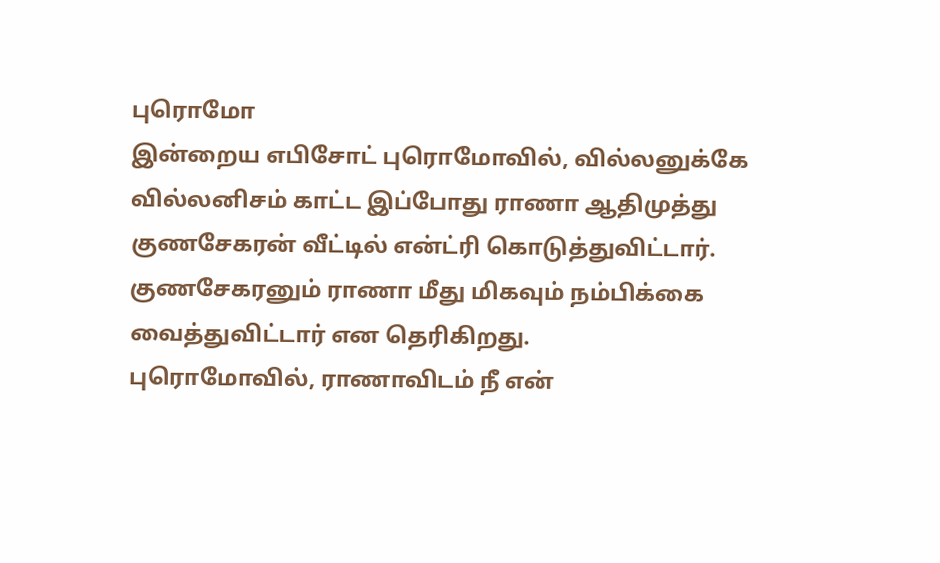புரொமோ
இன்றைய எபிசோட் புரொமோவில், வில்லனுக்கே வில்லனிசம் காட்ட இப்போது ராணா ஆதிமுத்து குணசேகரன் வீட்டில் என்ட்ரி கொடுத்துவிட்டார். குணசேகரனும் ராணா மீது மிகவும் நம்பிக்கை வைத்துவிட்டார் என தெரிகிறது.
புரொமோவில், ராணாவிடம் நீ என்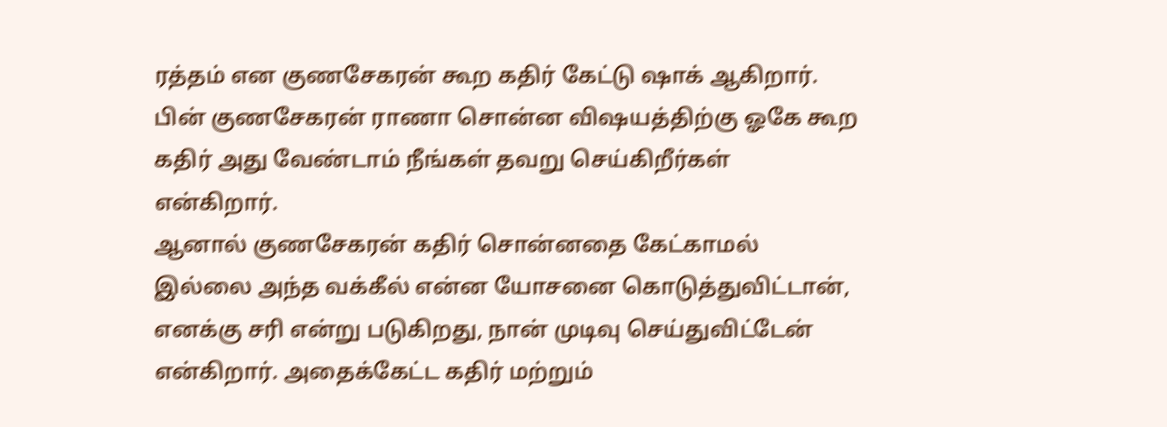ரத்தம் என குணசேகரன் கூற கதிர் கேட்டு ஷாக் ஆகிறார். பின் குணசேகரன் ராணா சொன்ன விஷயத்திற்கு ஓகே கூற கதிர் அது வேண்டாம் நீங்கள் தவறு செய்கிறீர்கள் என்கிறார்.
ஆனால் குணசேகரன் கதிர் சொன்னதை கேட்காமல் இல்லை அந்த வக்கீல் என்ன யோசனை கொடுத்துவிட்டான், எனக்கு சரி என்று படுகிறது, நான் முடிவு செய்துவிட்டேன் என்கிறார். அதைக்கேட்ட கதிர் மற்றும்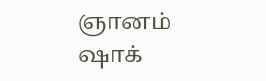ஞானம் ஷாக்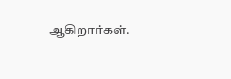ஆகிறார்கள்.